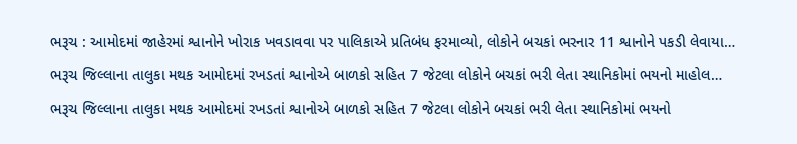ભરૂચ : આમોદમાં જાહેરમાં શ્વાનોને ખોરાક ખવડાવવા પર પાલિકાએ પ્રતિબંધ ફરમાવ્યો, લોકોને બચકાં ભરનાર 11 શ્વાનોને પકડી લેવાયા…
ભરૂચ જિલ્લાના તાલુકા મથક આમોદમાં રખડતાં શ્વાનોએ બાળકો સહિત 7 જેટલા લોકોને બચકાં ભરી લેતા સ્થાનિકોમાં ભયનો માહોલ…
ભરૂચ જિલ્લાના તાલુકા મથક આમોદમાં રખડતાં શ્વાનોએ બાળકો સહિત 7 જેટલા લોકોને બચકાં ભરી લેતા સ્થાનિકોમાં ભયનો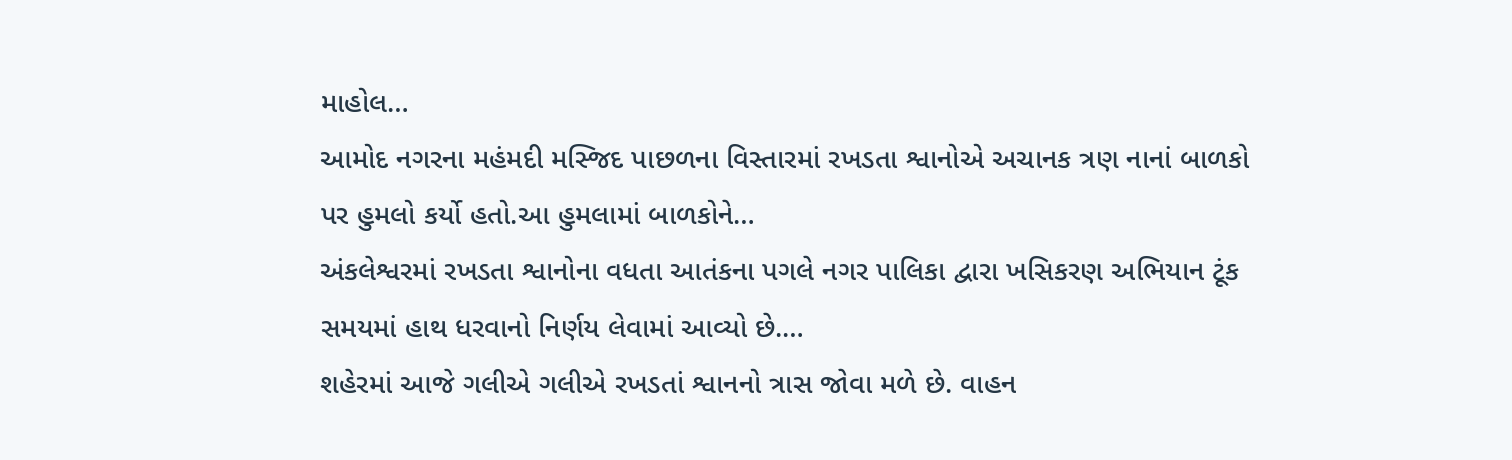માહોલ…
આમોદ નગરના મહંમદી મસ્જિદ પાછળના વિસ્તારમાં રખડતા શ્વાનોએ અચાનક ત્રણ નાનાં બાળકો પર હુમલો કર્યો હતો.આ હુમલામાં બાળકોને…
અંકલેશ્વરમાં રખડતા શ્વાનોના વધતા આતંકના પગલે નગર પાલિકા દ્વારા ખસિકરણ અભિયાન ટૂંક સમયમાં હાથ ધરવાનો નિર્ણય લેવામાં આવ્યો છે.…
શહેરમાં આજે ગલીએ ગલીએ રખડતાં શ્વાનનો ત્રાસ જોવા મળે છે. વાહન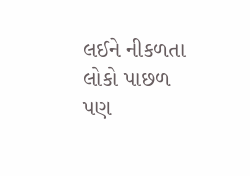લઈને નીકળતા લોકો પાછળ પણ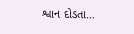શ્વાન દોડતા…